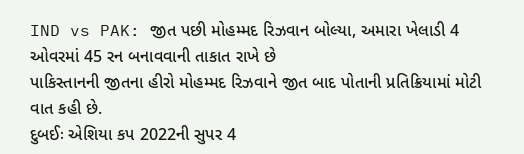IND vs PAK: જીત પછી મોહમ્મદ રિઝવાન બોલ્યા, અમારા ખેલાડી 4 ઓવરમાં 45 રન બનાવવાની તાકાત રાખે છે
પાકિસ્તાનની જીતના હીરો મોહમ્મદ રિઝવાને જીત બાદ પોતાની પ્રતિક્રિયામાં મોટી વાત કહી છે.
દુબઈઃ એશિયા કપ 2022ની સુપર 4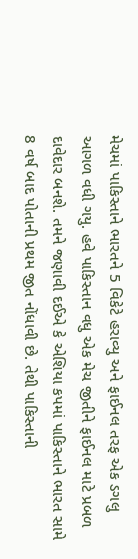મેચમાં પાકિસ્તાને ભારતને 5 વિકેટે હરાવ્યુ અને ફાઈનલ તરફ એક ડગલુ આગળ વધી ગયુ. હવે પાકિસ્તાન વધુ એક મેચ જીતીને ફાઈનલ માટે પ્રબળ દાવેદાર બનશે. તમને જણાવી દઈએ કે એશિયા કપમાં પાકિસ્તાને ભારત સામે 8 વર્ષ બાદ પોતાની પ્રથમ જીત નોંધાવી છે. તેથી પાકિસ્તાની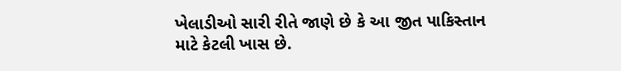ખેલાડીઓ સારી રીતે જાણે છે કે આ જીત પાકિસ્તાન માટે કેટલી ખાસ છે.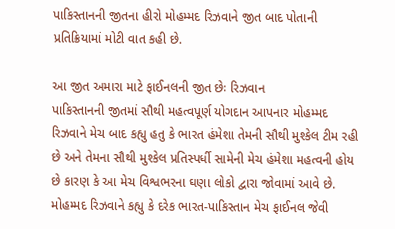પાકિસ્તાનની જીતના હીરો મોહમ્મદ રિઝવાને જીત બાદ પોતાની પ્રતિક્રિયામાં મોટી વાત કહી છે.

આ જીત અમારા માટે ફાઈનલની જીત છેઃ રિઝવાન
પાકિસ્તાનની જીતમાં સૌથી મહત્વપૂર્ણ યોગદાન આપનાર મોહમ્મદ રિઝવાને મેચ બાદ કહ્યુ હતુ કે ભારત હંમેશા તેમની સૌથી મુશ્કેલ ટીમ રહી છે અને તેમના સૌથી મુશ્કેલ પ્રતિસ્પર્ધી સામેની મેચ હંમેશા મહત્વની હોય છે કારણ કે આ મેચ વિશ્વભરના ઘણા લોકો દ્વારા જોવામાં આવે છે. મોહમ્મદ રિઝવાને કહ્યુ કે દરેક ભારત-પાકિસ્તાન મેચ ફાઈનલ જેવી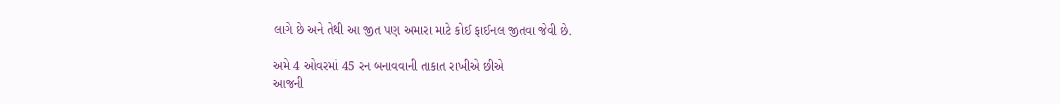લાગે છે અને તેથી આ જીત પણ અમારા માટે કોઈ ફાઈનલ જીતવા જેવી છે.

અમે 4 ઓવરમાં 45 રન બનાવવાની તાકાત રાખીએ છીએ
આજની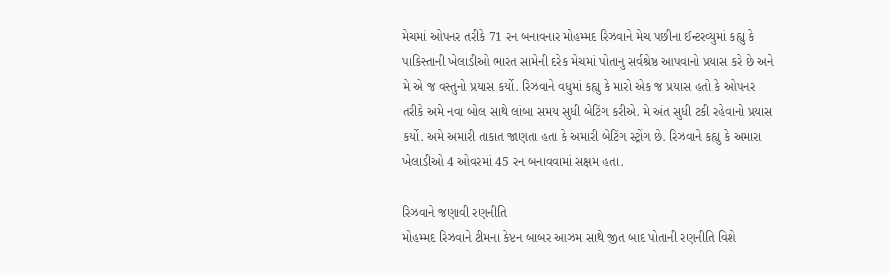મેચમાં ઓપનર તરીકે 71 રન બનાવનાર મોહમ્મદ રિઝવાને મેચ પછીના ઈન્ટરવ્યુમાં કહ્યુ કે પાકિસ્તાની ખેલાડીઓ ભારત સામેની દરેક મેચમાં પોતાનુ સર્વશ્રેષ્ઠ આપવાનો પ્રયાસ કરે છે અને મે એ જ વસ્તુનો પ્રયાસ કર્યો. રિઝવાને વધુમાં કહ્યુ કે મારો એક જ પ્રયાસ હતો કે ઓપનર તરીકે અમે નવા બોલ સાથે લાંબા સમય સુધી બેટિંગ કરીએ. મે અંત સુધી ટકી રહેવાનો પ્રયાસ કર્યો. અમે અમારી તાકાત જાણતા હતા કે અમારી બેટિંગ સ્ટ્રોંગ છે. રિઝવાને કહ્યુ કે અમારા ખેલાડીઓ 4 ઓવરમાં 45 રન બનાવવામાં સક્ષમ હતા.

રિઝવાને જણાવી રણનીતિ
મોહમ્મદ રિઝવાને ટીમના કેપ્ટન બાબર આઝમ સાથે જીત બાદ પોતાની રણનીતિ વિશે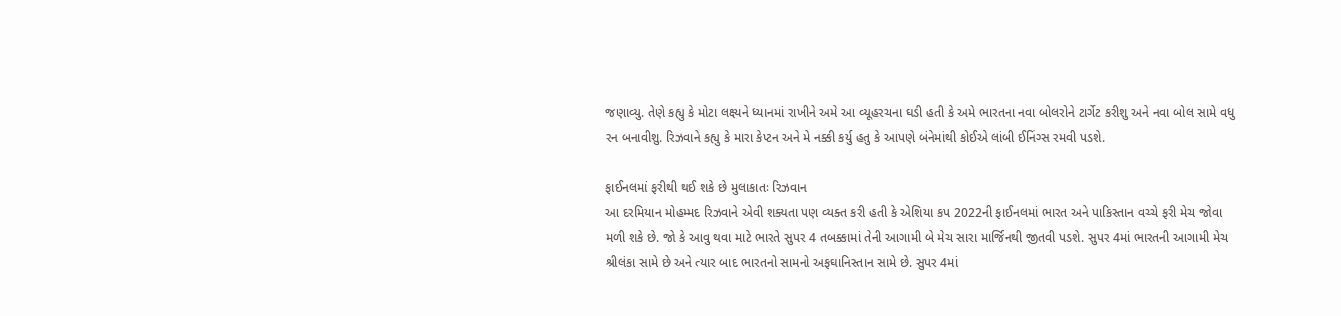જણાવ્યુ. તેણે કહ્યુ કે મોટા લક્ષ્યને ધ્યાનમાં રાખીને અમે આ વ્યૂહરચના ઘડી હતી કે અમે ભારતના નવા બોલરોને ટાર્ગેટ કરીશુ અને નવા બોલ સામે વધુ રન બનાવીશુ. રિઝવાને કહ્યુ કે મારા કેપ્ટન અને મે નક્કી કર્યુ હતુ કે આપણે બંનેમાંથી કોઈએ લાંબી ઈનિંગ્સ રમવી પડશે.

ફાઈનલમાં ફરીથી થઈ શકે છે મુલાકાતઃ રિઝવાન
આ દરમિયાન મોહમ્મદ રિઝવાને એવી શક્યતા પણ વ્યક્ત કરી હતી કે એશિયા કપ 2022ની ફાઈનલમાં ભારત અને પાકિસ્તાન વચ્ચે ફરી મેચ જોવા મળી શકે છે. જો કે આવુ થવા માટે ભારતે સુપર 4 તબક્કામાં તેની આગામી બે મેચ સારા માર્જિનથી જીતવી પડશે. સુપર 4માં ભારતની આગામી મેચ શ્રીલંકા સામે છે અને ત્યાર બાદ ભારતનો સામનો અફઘાનિસ્તાન સામે છે. સુપર 4માં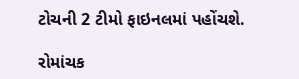ટોચની 2 ટીમો ફાઇનલમાં પહોંચશે.

રોમાંચક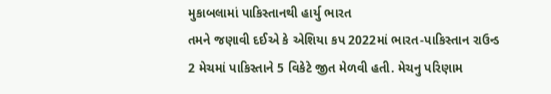મુકાબલામાં પાકિસ્તાનથી હાર્યુ ભારત
તમને જણાવી દઈએ કે એશિયા કપ 2022માં ભારત-પાકિસ્તાન રાઉન્ડ 2 મેચમાં પાકિસ્તાને 5 વિકેટે જીત મેળવી હતી. મેચનુ પરિણામ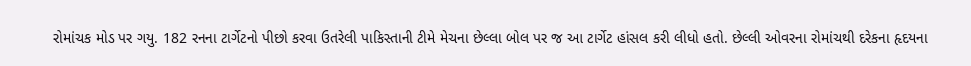રોમાંચક મોડ પર ગયુ. 182 રનના ટાર્ગેટનો પીછો કરવા ઉતરેલી પાકિસ્તાની ટીમે મેચના છેલ્લા બોલ પર જ આ ટાર્ગેટ હાંસલ કરી લીધો હતો. છેલ્લી ઓવરના રોમાંચથી દરેકના હૃદયના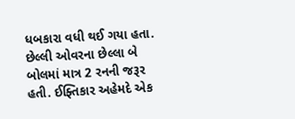ધબકારા વધી થઈ ગયા હતા. છેલ્લી ઓવરના છેલ્લા બે બોલમાં માત્ર 2 રનની જરૂર હતી. ઈફ્તિકાર અહેમદે એક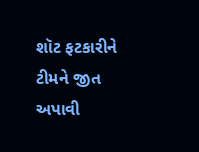શૉટ ફટકારીને ટીમને જીત અપાવી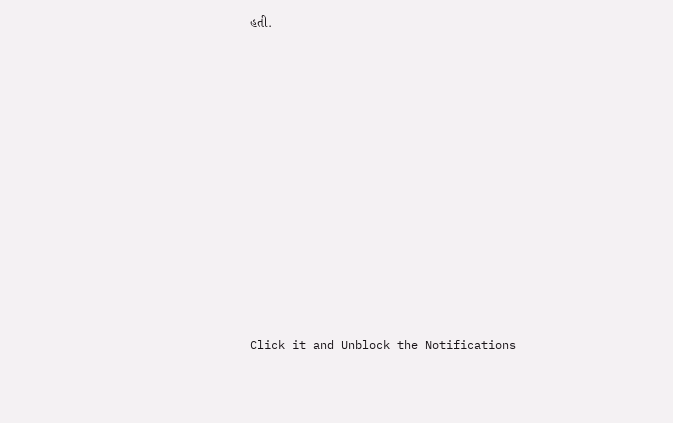હતી.












Click it and Unblock the Notifications